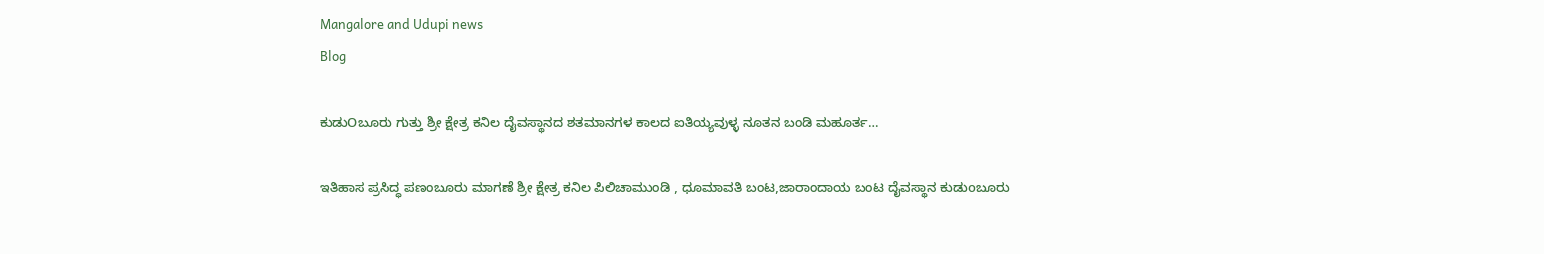Mangalore and Udupi news
Blog

ಕುಡುOಬೂರು ಗುತ್ತು ಶ್ರೀ ಕ್ಷೇತ್ರ ಕನಿಲ ದೈವಸ್ಥಾನದ ಶತಮಾನಗಳ ಕಾಲದ ಐತಿಯ್ಯವುಳ್ಳ ನೂತನ ಬಂಡಿ ಮಹೂರ್ತ…

ಇತಿಹಾಸ ಪ್ರಸಿದ್ಧ ಪಣಂಬೂರು ಮಾಗಣೆ ಶ್ರೀ ಕ್ಷೇತ್ರ ಕನಿಲ ಪಿಲಿಚಾಮುಂಡಿ , ಧೂಮಾವತಿ ಬಂಟ,ಜಾರಾಂದಾಯ ಬಂಟ ದೈವಸ್ಥಾನ ಕುಡುoಬೂರು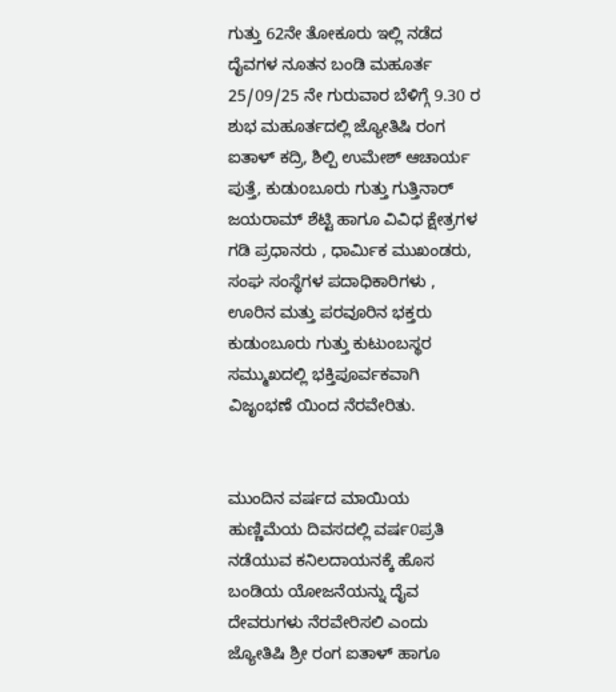ಗುತ್ತು 62ನೇ ತೋಕೂರು ಇಲ್ಲಿ ನಡೆದ ದೈವಗಳ ನೂತನ ಬಂಡಿ ಮಹೂರ್ತ 25/09/25 ನೇ ಗುರುವಾರ ಬೆಳಿಗ್ಗೆ 9.30 ರ ಶುಭ ಮಹೂರ್ತದಲ್ಲಿ ಜ್ಯೋತಿಷಿ ರಂಗ ಐತಾಳ್ ಕದ್ರಿ, ಶಿಲ್ಪಿ ಉಮೇಶ್ ಆಚಾರ್ಯ ಪುತ್ತೆ, ಕುಡುoಬೂರು ಗುತ್ತು ಗುತ್ತಿನಾರ್ ಜಯರಾಮ್ ಶೆಟ್ಟಿ ಹಾಗೂ ವಿವಿಧ ಕ್ಷೇತ್ರಗಳ ಗಡಿ ಪ್ರಧಾನರು , ಧಾರ್ಮಿಕ ಮುಖಂಡರು, ಸಂಘ ಸಂಸ್ಥೆಗಳ ಪದಾಧಿಕಾರಿಗಳು , ಊರಿನ ಮತ್ತು ಪರವೂರಿನ ಭಕ್ತರು ಕುಡುಂಬೂರು ಗುತ್ತು ಕುಟುಂಬಸ್ಥರ ಸಮ್ಮುಖದಲ್ಲಿ ಭಕ್ತಿಪೂರ್ವಕವಾಗಿ ವಿಜೃಂಭಣೆ ಯಿಂದ ನೆರವೇರಿತು.


ಮುಂದಿನ ವರ್ಷದ ಮಾಯಿಯ ಹುಣ್ಣಿಮೆಯ ದಿವಸದಲ್ಲಿ ವರ್ಷ0ಪ್ರತಿ ನಡೆಯುವ ಕನಿಲದಾಯನಕ್ಕೆ ಹೊಸ ಬಂಡಿಯ ಯೋಜನೆಯನ್ನು ದೈವ ದೇವರುಗಳು ನೆರವೇರಿಸಲಿ ಎಂದು ಜ್ಯೋತಿಷಿ ಶ್ರೀ ರಂಗ ಐತಾಳ್ ಹಾಗೂ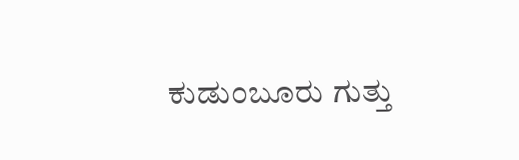ಕುಡುಂಬೂರು ಗುತ್ತು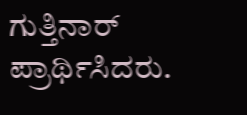ಗುತ್ತಿನಾರ್ ಪ್ರಾರ್ಥಿಸಿದರು.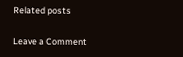Related posts

Leave a Comment